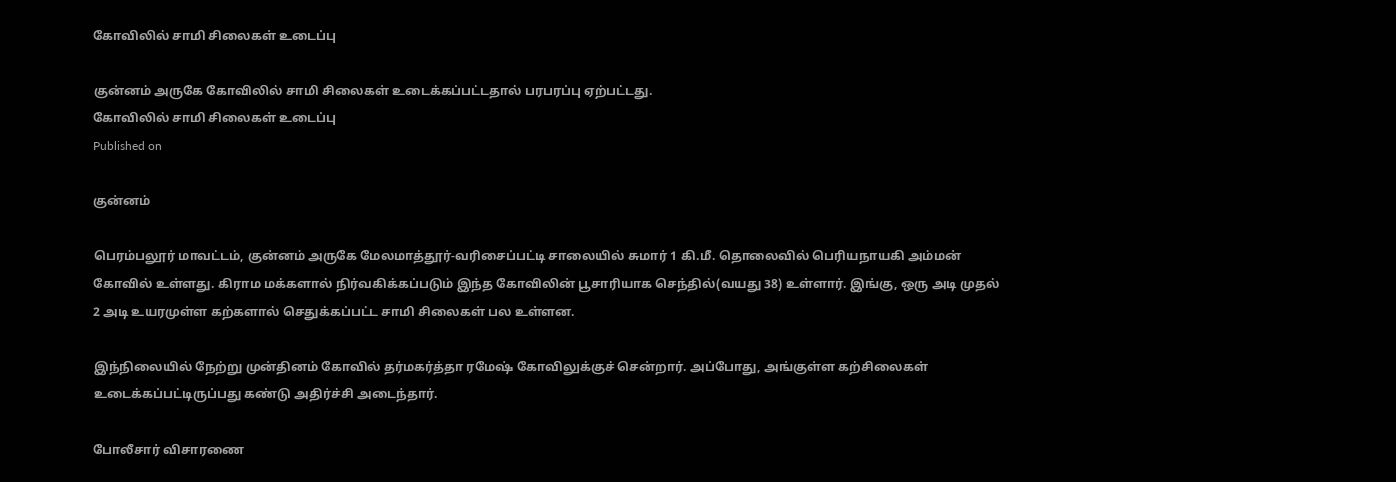கோவிலில் சாமி சிலைகள் உடைப்பு

குன்னம் அருகே கோவிலில் சாமி சிலைகள் உடைக்கப்பட்டதால் பரபரப்பு ஏற்பட்டது.
கோவிலில் சாமி சிலைகள் உடைப்பு
Published on

குன்னம்

பெரம்பலூர் மாவட்டம், குன்னம் அருகே மேலமாத்தூர்-வரிசைப்பட்டி சாலையில் சுமார் 1 கி.மீ. தொலைவில் பெரியநாயகி அம்மன் கோவில் உள்ளது. கிராம மக்களால் நிர்வகிக்கப்படும் இந்த கோவிலின் பூசாரியாக செந்தில்(வயது 38) உள்ளார். இங்கு, ஒரு அடி முதல் 2 அடி உயரமுள்ள கற்களால் செதுக்கப்பட்ட சாமி சிலைகள் பல உள்ளன.

இந்நிலையில் நேற்று முன்தினம் கோவில் தர்மகர்த்தா ரமேஷ் கோவிலுக்குச் சென்றார். அப்போது, அங்குள்ள கற்சிலைகள் உடைக்கப்பட்டிருப்பது கண்டு அதிர்ச்சி அடைந்தார்.

போலீசார் விசாரணை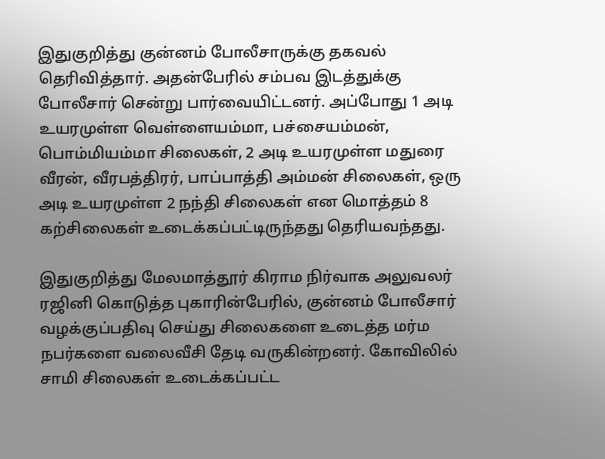இதுகுறித்து குன்னம் போலீசாருக்கு தகவல் தெரிவித்தார். அதன்பேரில் சம்பவ இடத்துக்கு போலீசார் சென்று பார்வையிட்டனர். அப்போது 1 அடி உயரமுள்ள வெள்ளையம்மா, பச்சையம்மன், பொம்மியம்மா சிலைகள், 2 அடி உயரமுள்ள மதுரை வீரன், வீரபத்திரர், பாப்பாத்தி அம்மன் சிலைகள், ஒரு அடி உயரமுள்ள 2 நந்தி சிலைகள் என மொத்தம் 8 கற்சிலைகள் உடைக்கப்பட்டிருந்தது தெரியவந்தது.

இதுகுறித்து மேலமாத்தூர் கிராம நிர்வாக அலுவலர் ரஜினி கொடுத்த புகாரின்பேரில், குன்னம் போலீசார் வழக்குப்பதிவு செய்து சிலைகளை உடைத்த மர்ம நபர்களை வலைவீசி தேடி வருகின்றனர். கோவிலில் சாமி சிலைகள் உடைக்கப்பட்ட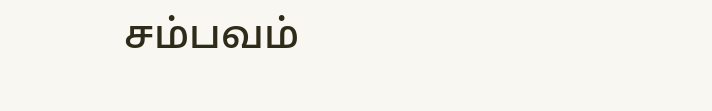சம்பவம்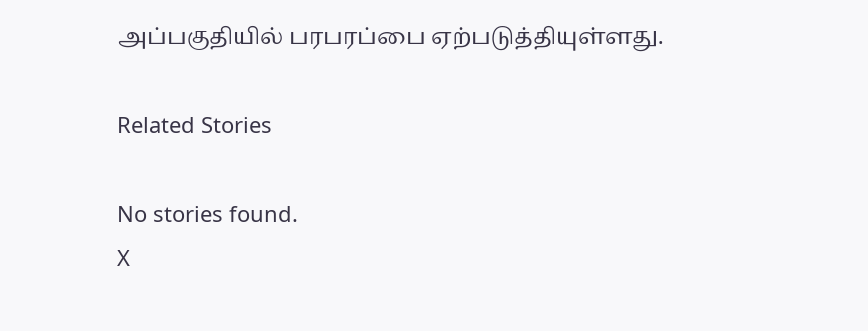அப்பகுதியில் பரபரப்பை ஏற்படுத்தியுள்ளது.

Related Stories

No stories found.
X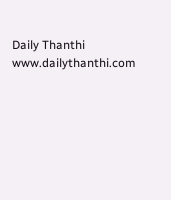Daily Thanthi
www.dailythanthi.com